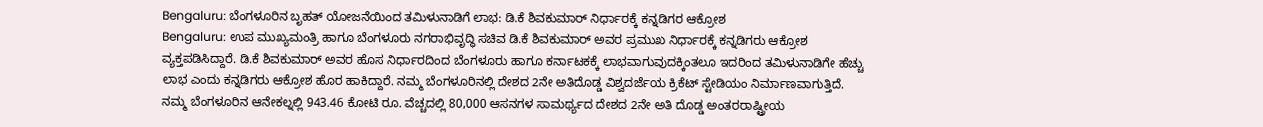Bengaluru: ಬೆಂಗಳೂರಿನ ಬೃಹತ್ ಯೋಜನೆಯಿಂದ ತಮಿಳುನಾಡಿಗೆ ಲಾಭ: ಡಿ.ಕೆ ಶಿವಕುಮಾರ್ ನಿರ್ಧಾರಕ್ಕೆ ಕನ್ನಡಿಗರ ಆಕ್ರೋಶ
Bengaluru: ಉಪ ಮುಖ್ಯಮಂತ್ರಿ ಹಾಗೂ ಬೆಂಗಳೂರು ನಗರಾಭಿವೃದ್ಧಿ ಸಚಿವ ಡಿ.ಕೆ ಶಿವಕುಮಾರ್ ಅವರ ಪ್ರಮುಖ ನಿರ್ಧಾರಕ್ಕೆ ಕನ್ನಡಿಗರು ಆಕ್ರೋಶ ವ್ಯಕ್ತಪಡಿಸಿದ್ದಾರೆ. ಡಿ.ಕೆ ಶಿವಕುಮಾರ್ ಅವರ ಹೊಸ ನಿರ್ಧಾರದಿಂದ ಬೆಂಗಳೂರು ಹಾಗೂ ಕರ್ನಾಟಕಕ್ಕೆ ಲಾಭವಾಗುವುದಕ್ಕಿಂತಲೂ ಇದರಿಂದ ತಮಿಳುನಾಡಿಗೇ ಹೆಚ್ಚು ಲಾಭ ಎಂದು ಕನ್ನಡಿಗರು ಆಕ್ರೋಶ ಹೊರ ಹಾಕಿದ್ದಾರೆ. ನಮ್ಮ ಬೆಂಗಳೂರಿನಲ್ಲಿ ದೇಶದ 2ನೇ ಅತಿದೊಡ್ಡ ವಿಶ್ವದರ್ಜೆಯ ಕ್ರಿಕೆಟ್ ಸ್ಟೇಡಿಯಂ ನಿರ್ಮಾಣವಾಗುತ್ತಿದೆ.
ನಮ್ಮ ಬೆಂಗಳೂರಿನ ಆನೇಕಲ್ನಲ್ಲಿ 943.46 ಕೋಟಿ ರೂ. ವೆಚ್ಚದಲ್ಲಿ 80,000 ಆಸನಗಳ ಸಾಮರ್ಥ್ಯದ ದೇಶದ 2ನೇ ಅತಿ ದೊಡ್ಡ ಅಂತರರಾಷ್ಟ್ರೀಯ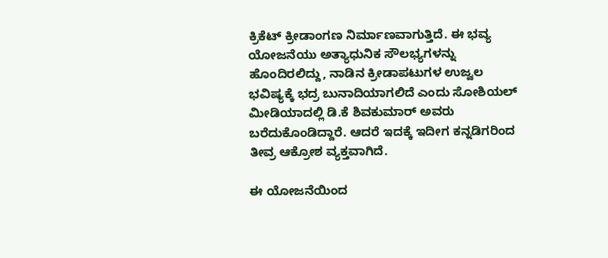ಕ್ರಿಕೆಟ್ ಕ್ರೀಡಾಂಗಣ ನಿರ್ಮಾಣವಾಗುತ್ತಿದೆ. ಈ ಭವ್ಯ ಯೋಜನೆಯು ಅತ್ಯಾಧುನಿಕ ಸೌಲಭ್ಯಗಳನ್ನು ಹೊಂದಿರಲಿದ್ದು, ನಾಡಿನ ಕ್ರೀಡಾಪಟುಗಳ ಉಜ್ವಲ ಭವಿಷ್ಯಕ್ಕೆ ಭದ್ರ ಬುನಾದಿಯಾಗಲಿದೆ ಎಂದು ಸೋಶಿಯಲ್ ಮೀಡಿಯಾದಲ್ಲಿ ಡಿ.ಕೆ ಶಿವಕುಮಾರ್ ಅವರು ಬರೆದುಕೊಂಡಿದ್ದಾರೆ. ಆದರೆ ಇದಕ್ಕೆ ಇದೀಗ ಕನ್ನಡಿಗರಿಂದ ತೀವ್ರ ಆಕ್ರೋಶ ವ್ಯಕ್ತವಾಗಿದೆ.

ಈ ಯೋಜನೆಯಿಂದ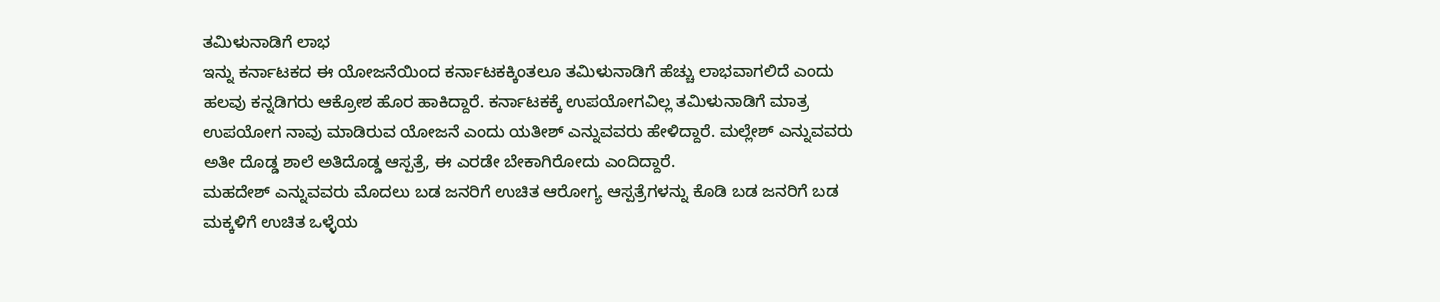ತಮಿಳುನಾಡಿಗೆ ಲಾಭ
ಇನ್ನು ಕರ್ನಾಟಕದ ಈ ಯೋಜನೆಯಿಂದ ಕರ್ನಾಟಕಕ್ಕಿಂತಲೂ ತಮಿಳುನಾಡಿಗೆ ಹೆಚ್ಚು ಲಾಭವಾಗಲಿದೆ ಎಂದು ಹಲವು ಕನ್ನಡಿಗರು ಆಕ್ರೋಶ ಹೊರ ಹಾಕಿದ್ದಾರೆ. ಕರ್ನಾಟಕಕ್ಕೆ ಉಪಯೋಗವಿಲ್ಲ ತಮಿಳುನಾಡಿಗೆ ಮಾತ್ರ ಉಪಯೋಗ ನಾವು ಮಾಡಿರುವ ಯೋಜನೆ ಎಂದು ಯತೀಶ್ ಎನ್ನುವವರು ಹೇಳಿದ್ದಾರೆ. ಮಲ್ಲೇಶ್ ಎನ್ನುವವರು ಅತೀ ದೊಡ್ಡ ಶಾಲೆ ಅತಿದೊಡ್ಡ ಆಸ್ಪತ್ರೆ, ಈ ಎರಡೇ ಬೇಕಾಗಿರೋದು ಎಂದಿದ್ದಾರೆ.
ಮಹದೇಶ್ ಎನ್ನುವವರು ಮೊದಲು ಬಡ ಜನರಿಗೆ ಉಚಿತ ಆರೋಗ್ಯ ಆಸ್ಪತ್ರೆಗಳನ್ನು ಕೊಡಿ ಬಡ ಜನರಿಗೆ ಬಡ ಮಕ್ಕಳಿಗೆ ಉಚಿತ ಒಳ್ಳೆಯ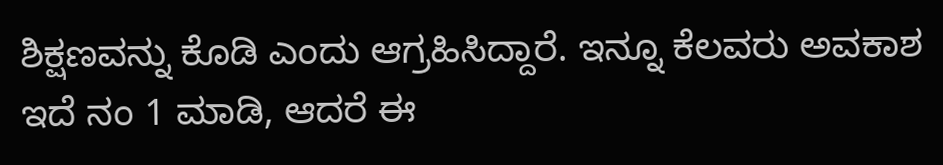ಶಿಕ್ಷಣವನ್ನು ಕೊಡಿ ಎಂದು ಆಗ್ರಹಿಸಿದ್ದಾರೆ. ಇನ್ನೂ ಕೆಲವರು ಅವಕಾಶ ಇದೆ ನಂ 1 ಮಾಡಿ, ಆದರೆ ಈ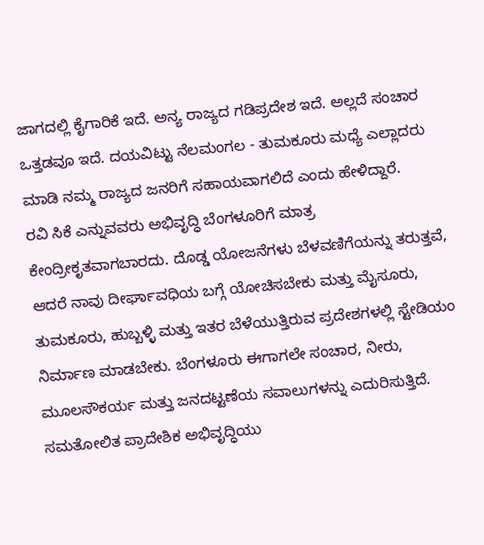ಜಾಗದಲ್ಲಿ ಕೈಗಾರಿಕೆ ಇದೆ. ಅನ್ಯ ರಾಜ್ಯದ ಗಡಿಪ್ರದೇಶ ಇದೆ. ಅಲ್ಲದೆ ಸಂಚಾರ ಒತ್ತಡವೂ ಇದೆ. ದಯವಿಟ್ಟು ನೆಲಮಂಗಲ - ತುಮಕೂರು ಮಧ್ಯೆ ಎಲ್ಲಾದರು ಮಾಡಿ ನಮ್ಮ ರಾಜ್ಯದ ಜನರಿಗೆ ಸಹಾಯವಾಗಲಿದೆ ಎಂದು ಹೇಳಿದ್ದಾರೆ.
ರವಿ ಸಿಕೆ ಎನ್ನುವವರು ಅಭಿವೃದ್ಧಿ ಬೆಂಗಳೂರಿಗೆ ಮಾತ್ರ ಕೇಂದ್ರೀಕೃತವಾಗಬಾರದು. ದೊಡ್ಡ ಯೋಜನೆಗಳು ಬೆಳವಣಿಗೆಯನ್ನು ತರುತ್ತವೆ, ಆದರೆ ನಾವು ದೀರ್ಘಾವಧಿಯ ಬಗ್ಗೆ ಯೋಚಿಸಬೇಕು ಮತ್ತು ಮೈಸೂರು, ತುಮಕೂರು, ಹುಬ್ಬಳ್ಳಿ ಮತ್ತು ಇತರ ಬೆಳೆಯುತ್ತಿರುವ ಪ್ರದೇಶಗಳಲ್ಲಿ ಸ್ಟೇಡಿಯಂ ನಿರ್ಮಾಣ ಮಾಡಬೇಕು. ಬೆಂಗಳೂರು ಈಗಾಗಲೇ ಸಂಚಾರ, ನೀರು, ಮೂಲಸೌಕರ್ಯ ಮತ್ತು ಜನದಟ್ಟಣೆಯ ಸವಾಲುಗಳನ್ನು ಎದುರಿಸುತ್ತಿದೆ.
ಸಮತೋಲಿತ ಪ್ರಾದೇಶಿಕ ಅಭಿವೃದ್ಧಿಯು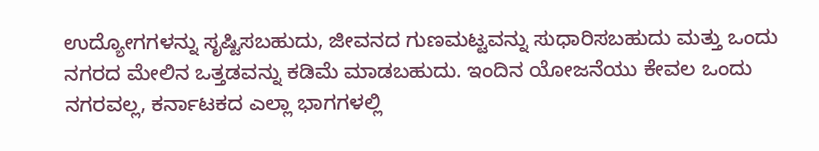ಉದ್ಯೋಗಗಳನ್ನು ಸೃಷ್ಟಿಸಬಹುದು, ಜೀವನದ ಗುಣಮಟ್ಟವನ್ನು ಸುಧಾರಿಸಬಹುದು ಮತ್ತು ಒಂದು ನಗರದ ಮೇಲಿನ ಒತ್ತಡವನ್ನು ಕಡಿಮೆ ಮಾಡಬಹುದು. ಇಂದಿನ ಯೋಜನೆಯು ಕೇವಲ ಒಂದು ನಗರವಲ್ಲ, ಕರ್ನಾಟಕದ ಎಲ್ಲಾ ಭಾಗಗಳಲ್ಲಿ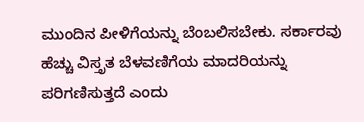ಮುಂದಿನ ಪೀಳಿಗೆಯನ್ನು ಬೆಂಬಲಿಸಬೇಕು. ಸರ್ಕಾರವು ಹೆಚ್ಚು ವಿಸ್ತೃತ ಬೆಳವಣಿಗೆಯ ಮಾದರಿಯನ್ನು ಪರಿಗಣಿಸುತ್ತದೆ ಎಂದು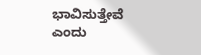ಭಾವಿಸುತ್ತೇವೆ ಎಂದು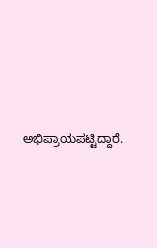ಅಭಿಪ್ರಾಯಪಟ್ಟಿದ್ದಾರೆ.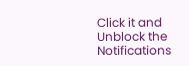Click it and Unblock the Notifications